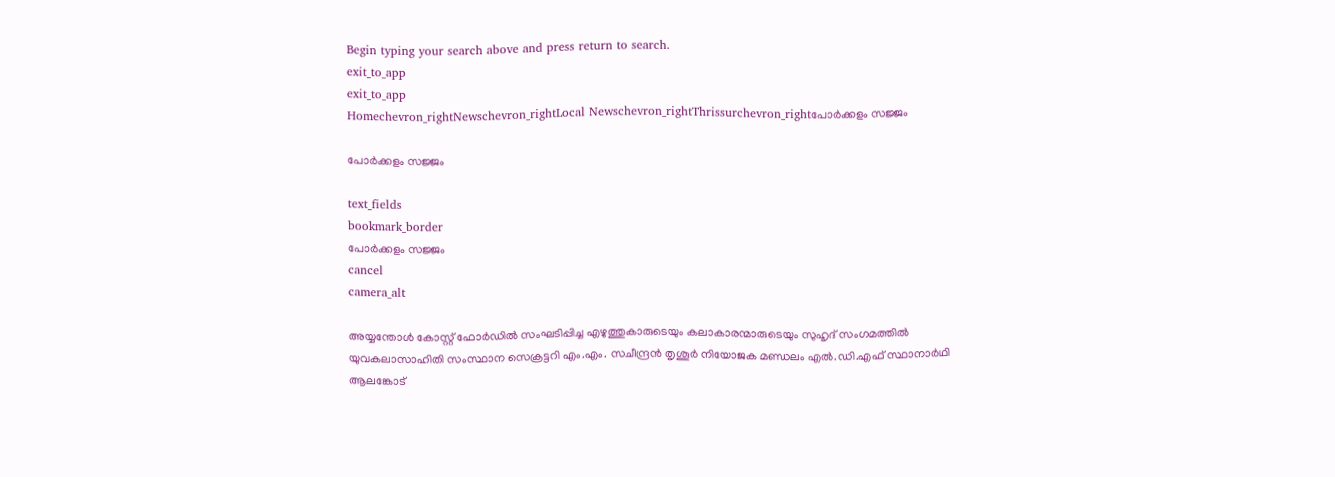Begin typing your search above and press return to search.
exit_to_app
exit_to_app
Homechevron_rightNewschevron_rightLocal Newschevron_rightThrissurchevron_rightപോർക്കളം സജ്ജം

പോർക്കളം സജ്ജം

text_fields
bookmark_border
പോർക്കളം സജ്ജം
cancel
camera_alt

അയ്യന്തോൾ കോസ്റ്റ് ഫോർഡിൽ സംഘടിപ്പിച്ച എഴുത്തുകാരുടെയും കലാകാരന്മാരുടെയും സുഹൃദ് സംഗമത്തിൽ യുവകലാസാഹിതി സംസ്ഥാന സെക്രട്ടറി എം.എം. സചീന്ദ്രൻ തൃശൂർ നിയോജക മണ്ഡലം എൽ.ഡി.എഫ് സ്ഥാനാർഥി ആലങ്കോട്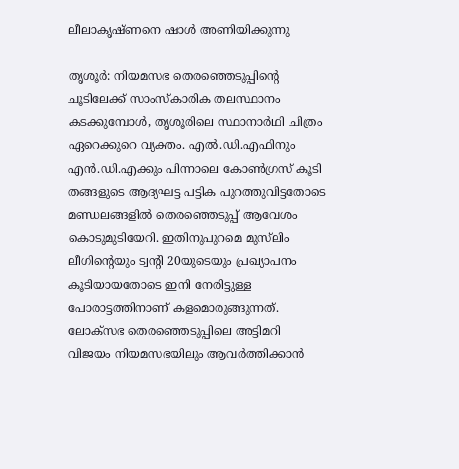ലീലാകൃഷ്ണനെ ഷാൾ അണിയിക്കുന്നു

തൃശൂർ: നിയമസഭ തെരഞ്ഞെടുപ്പിന്റെ ചൂടിലേക്ക് സാംസ്കാരിക തലസ്ഥാനം കടക്കുമ്പോൾ, തൃശൂരിലെ സ്ഥാനാർഥി ചിത്രം ഏറെക്കുറെ വ്യക്തം. എൽ.ഡി.എഫിനും എൻ.ഡി.എക്കും പിന്നാലെ കോൺഗ്രസ് കൂടി തങ്ങളുടെ ആദ്യഘട്ട പട്ടിക പുറത്തുവിട്ടതോടെ മണ്ഡലങ്ങളിൽ തെരഞ്ഞെടുപ്പ് ആവേശം കൊടുമുടിയേറി. ഇതിനുപുറമെ മുസ്‌ലിം ലീഗിന്റെയും ട്വന്റി 20യുടെയും പ്രഖ്യാപനം കൂടിയായതോടെ ഇനി നേരിട്ടുള്ള പോരാട്ടത്തിനാണ് കളമൊരുങ്ങുന്നത്. ലോക്‌സഭ തെരഞ്ഞെടുപ്പിലെ അട്ടിമറി വിജയം നിയമസഭയിലും ആവർത്തിക്കാൻ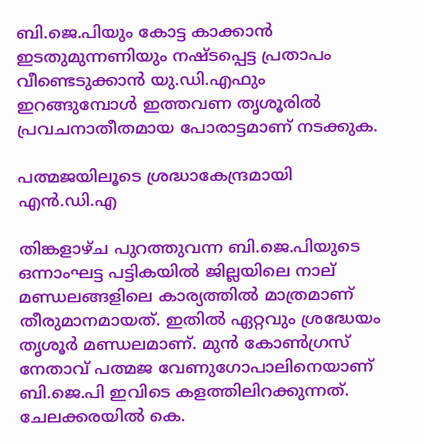ബി.ജെ.പിയും കോട്ട കാക്കാൻ ഇടതുമുന്നണിയും നഷ്ടപ്പെട്ട പ്രതാപം വീണ്ടെടുക്കാൻ യു.ഡി.എഫും ഇറങ്ങുമ്പോൾ ഇത്തവണ തൃശൂരിൽ പ്രവചനാതീതമായ പോരാട്ടമാണ് നടക്കുക.

പത്മജയിലൂടെ ശ്രദ്ധാകേന്ദ്രമായി എൻ.ഡി.എ

തിങ്കളാഴ്ച പുറത്തുവന്ന ബി.ജെ.പിയുടെ ഒന്നാംഘട്ട പട്ടികയിൽ ജില്ലയിലെ നാല് മണ്ഡലങ്ങളിലെ കാര്യത്തിൽ മാത്രമാണ് തീരുമാനമായത്. ഇതിൽ ഏറ്റവും ശ്രദ്ധേയം തൃശൂർ മണ്ഡലമാണ്. മുൻ കോൺഗ്രസ് നേതാവ് പത്മജ വേണുഗോപാലിനെയാണ് ബി.ജെ.പി ഇവിടെ കളത്തിലിറക്കുന്നത്. ചേലക്കരയിൽ കെ.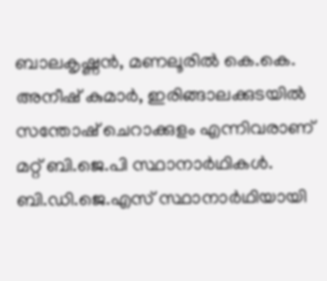ബാലകൃഷ്ണൻ, മണലൂരിൽ കെ.കെ. അനീഷ് കുമാർ, ഇരിങ്ങാലക്കുടയിൽ സന്തോഷ് ചെറാക്കുളം എന്നിവരാണ് മറ്റ് ബി.ജെ.പി സ്ഥാനാർഥികൾ. ബി.ഡി.ജെ.എസ് സ്ഥാനാർഥിയായി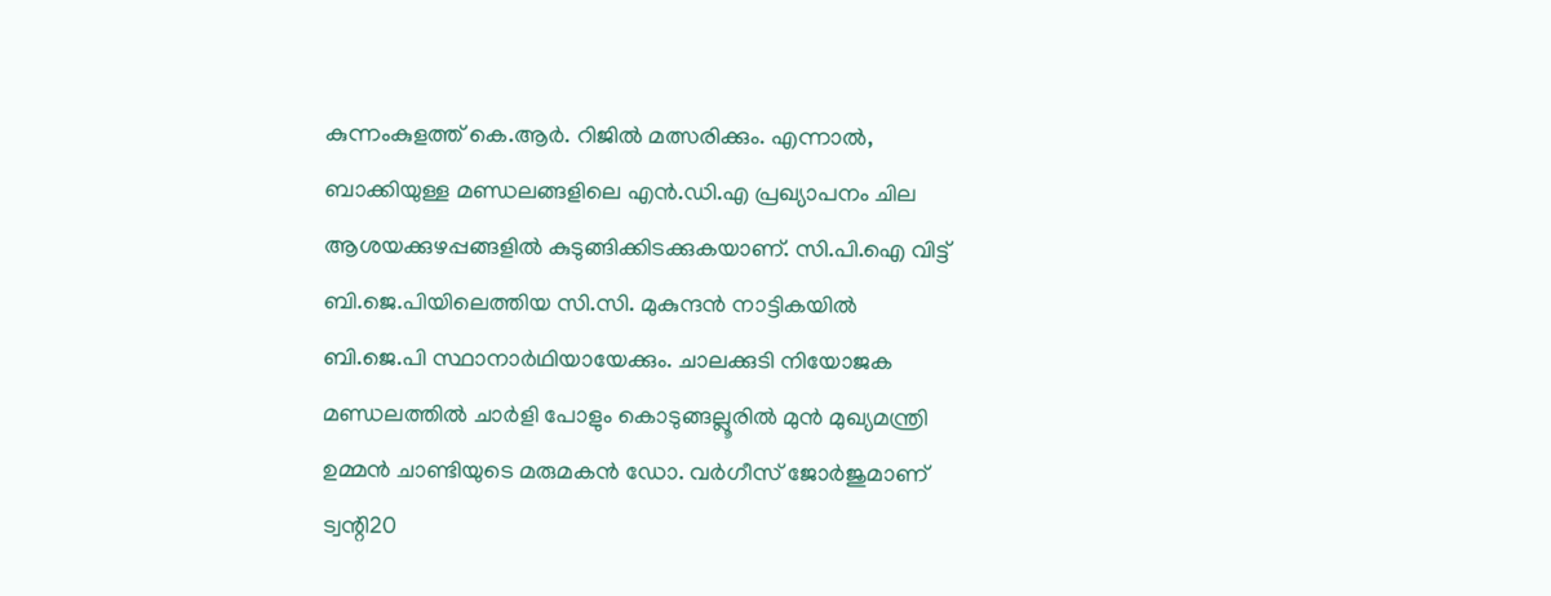കുന്നംകുളത്ത് കെ.ആർ. റിജിൽ മത്സരിക്കും. എന്നാൽ, ബാക്കിയുള്ള മണ്ഡലങ്ങളിലെ എൻ.ഡി.എ പ്രഖ്യാപനം ചില ആശയക്കുഴപ്പങ്ങളിൽ കുടുങ്ങിക്കിടക്കുകയാണ്. സി.പി.ഐ വിട്ട് ബി.ജെ.പിയിലെത്തിയ സി.സി. മുകുന്ദൻ നാട്ടികയിൽ ബി.ജെ.പി സ്ഥാനാർഥിയായേക്കും. ചാലക്കുടി നിയോജക മണ്ഡലത്തിൽ ചാർളി പോളും കൊടുങ്ങല്ലൂരിൽ മുൻ മുഖ്യമന്ത്രി ഉമ്മൻ ചാണ്ടിയുടെ മരുമകൻ ഡോ. വർഗീസ് ജോർജുമാണ് ട്വന്റി20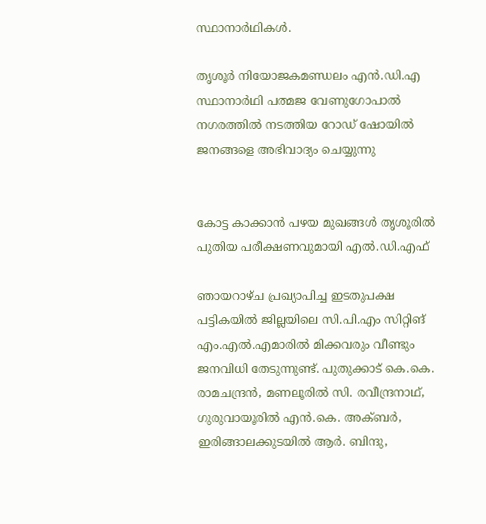സ്ഥാനാർഥികൾ.

തൃശൂർ നിയോജകമണ്ഡലം എൻ.ഡി.എ സ്ഥാനാർഥി പത്മജ വേണുഗോപാൽ നഗരത്തിൽ നടത്തിയ റോഡ് ഷോയിൽ ജനങ്ങളെ അഭിവാദ്യം ചെയ്യുന്നു


കോട്ട കാക്കാൻ പഴയ മുഖങ്ങൾ തൃശൂരിൽ പുതിയ പരീക്ഷണവുമായി എൽ.ഡി.എഫ്

ഞായറാഴ്ച പ്രഖ്യാപിച്ച ഇടതുപക്ഷ പട്ടികയിൽ ജില്ലയിലെ സി.പി.എം സിറ്റിങ് എം.എൽ.എമാരിൽ മിക്കവരും വീണ്ടും ജനവിധി തേടുന്നുണ്ട്. പുതുക്കാട് കെ.കെ. രാമചന്ദ്രൻ, മണലൂരിൽ സി. രവീന്ദ്രനാഥ്, ഗുരുവായൂരിൽ എൻ.കെ. അക്ബർ, ഇരിങ്ങാലക്കുടയിൽ ആർ. ബിന്ദു,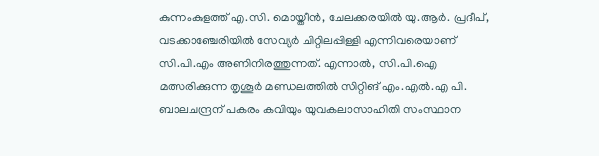കുന്നംകുളത്ത് എ.സി. മൊയ്തീൻ, ചേലക്കരയിൽ യു.ആർ. പ്രദീപ്, വടക്കാഞ്ചേരിയിൽ സേവ്യർ ചിറ്റിലപ്പിള്ളി എന്നിവരെയാണ് സി.പി.എം അണിനിരത്തുന്നത്. എന്നാൽ, സി.പി.ഐ മത്സരിക്കുന്ന തൃശൂർ മണ്ഡലത്തിൽ സിറ്റിങ് എം.എൽ.എ പി. ബാലചന്ദ്രന് പകരം കവിയും യുവകലാസാഹിതി സംസ്ഥാന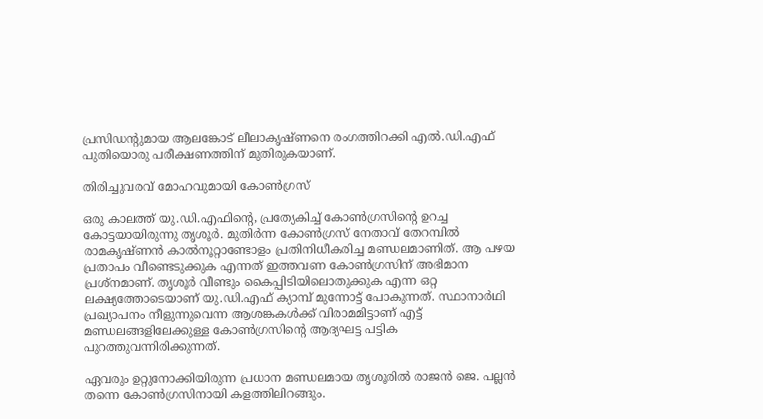പ്രസിഡന്റുമായ ആലങ്കോട് ലീലാകൃഷ്ണനെ രംഗത്തിറക്കി എൽ.ഡി.എഫ് പുതിയൊരു പരീക്ഷണത്തിന് മുതിരുകയാണ്.

തിരിച്ചുവരവ് മോഹവുമായി കോൺഗ്രസ്

ഒരു കാലത്ത് യു.ഡി.എഫിന്റെ, പ്രത്യേകിച്ച് കോൺഗ്രസിന്റെ ഉറച്ച കോട്ടയായിരുന്നു തൃശൂർ. മുതിർന്ന കോൺഗ്രസ് നേതാവ് തേറമ്പിൽ രാമകൃഷ്ണൻ കാൽനൂറ്റാണ്ടോളം പ്രതിനിധീകരിച്ച മണ്ഡലമാണിത്. ആ പഴയ പ്രതാപം വീണ്ടെടുക്കുക എന്നത് ഇത്തവണ കോൺഗ്രസിന് അഭിമാന പ്രശ്നമാണ്. തൃശൂർ വീണ്ടും കൈപ്പിടിയിലൊതുക്കുക എന്ന ഒറ്റ ലക്ഷ്യത്തോടെയാണ് യു.ഡി.എഫ് ക്യാമ്പ് മുന്നോട്ട് പോകുന്നത്. സ്ഥാനാർഥി പ്രഖ്യാപനം നീളുന്നുവെന്ന ആശങ്കകൾക്ക് വിരാമമിട്ടാണ് എട്ട് മണ്ഡലങ്ങളിലേക്കുള്ള കോൺഗ്രസിന്റെ ആദ്യഘട്ട പട്ടിക പുറത്തുവന്നിരിക്കുന്നത്.

ഏവരും ഉറ്റുനോക്കിയിരുന്ന പ്രധാന മണ്ഡലമായ തൃശൂരിൽ രാജൻ ജെ. പല്ലൻ തന്നെ കോൺഗ്രസിനായി കളത്തിലിറങ്ങും.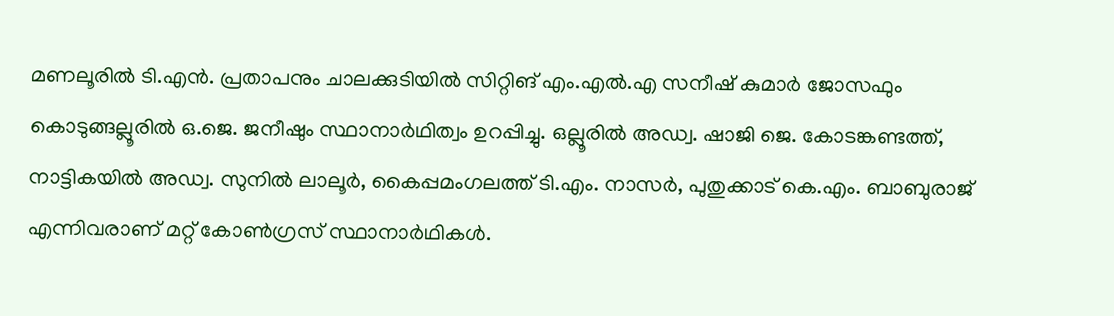മണലൂരിൽ ടി.എൻ. പ്രതാപനും ചാലക്കുടിയിൽ സിറ്റിങ് എം.എൽ.എ സനീഷ് കുമാർ ജോസഫും കൊടുങ്ങല്ലൂരിൽ ഒ.ജെ. ജനീഷും സ്ഥാനാർഥിത്വം ഉറപ്പിച്ചു. ഒല്ലൂരിൽ അഡ്വ. ഷാജി ജെ. കോടങ്കണ്ടത്ത്, നാട്ടികയിൽ അഡ്വ. സുനിൽ ലാലൂർ, കൈപ്പമംഗലത്ത് ടി.എം. നാസർ, പുതുക്കാട് കെ.എം. ബാബുരാജ് എന്നിവരാണ് മറ്റ് കോൺഗ്രസ് സ്ഥാനാർഥികൾ.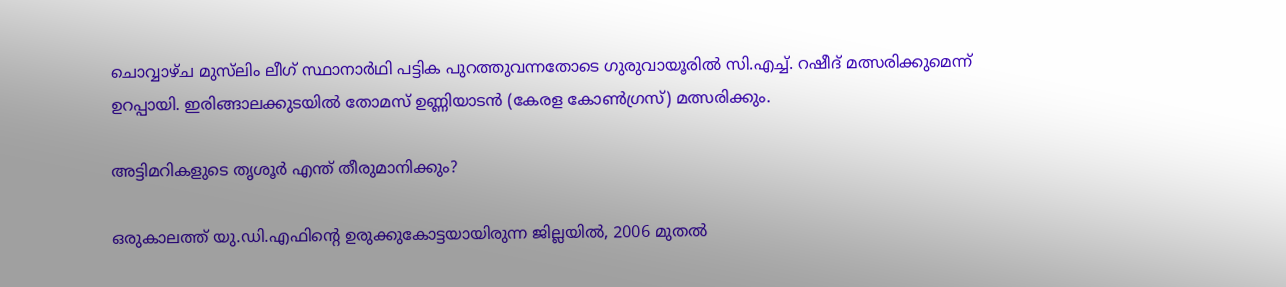ചൊവ്വാഴ്ച മുസ്‌ലിം ലീഗ് സ്ഥാനാർഥി പട്ടിക പുറത്തുവന്നതോടെ ഗുരുവായൂരിൽ സി.എച്ച്. റഷീദ് മത്സരിക്കുമെന്ന് ഉറപ്പായി. ഇരിങ്ങാലക്കുടയിൽ തോമസ് ഉണ്ണിയാടൻ (കേരള കോൺഗ്രസ്) മത്സരിക്കും.

അട്ടിമറികളുടെ തൃശൂർ എന്ത് തീരുമാനിക്കും?

ഒരുകാലത്ത് യു.ഡി.എഫിന്റെ ഉരുക്കുകോട്ടയായിരുന്ന ജില്ലയിൽ, 2006 മുതൽ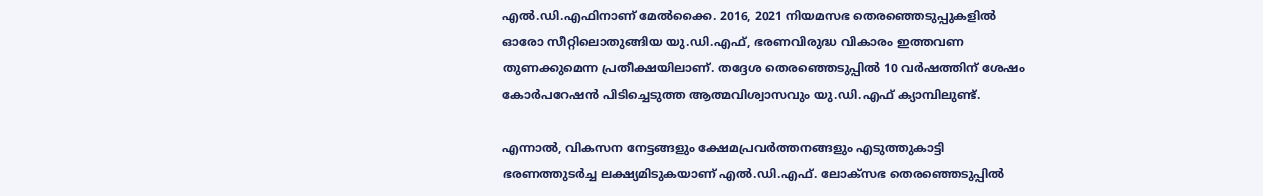എൽ.ഡി.എഫിനാണ് മേൽക്കൈ. 2016, 2021 നിയമസഭ തെരഞ്ഞെടുപ്പുകളിൽ ഓരോ സീറ്റിലൊതുങ്ങിയ യു.ഡി.എഫ്, ഭരണവിരുദ്ധ വികാരം ഇത്തവണ തുണക്കുമെന്ന പ്രതീക്ഷയിലാണ്. തദ്ദേശ തെരഞ്ഞെടുപ്പിൽ 10 വർഷത്തിന് ശേഷം കോർപറേഷൻ പിടിച്ചെടുത്ത ആത്മവിശ്വാസവും യു.ഡി.എഫ് ക്യാമ്പിലുണ്ട്.

എന്നാൽ, വികസന നേട്ടങ്ങളും ക്ഷേമപ്രവർത്തനങ്ങളും എടുത്തുകാട്ടി ഭരണത്തുടർച്ച ലക്ഷ്യമിടുകയാണ് എൽ.ഡി.എഫ്. ലോക്‌സഭ തെരഞ്ഞെടുപ്പിൽ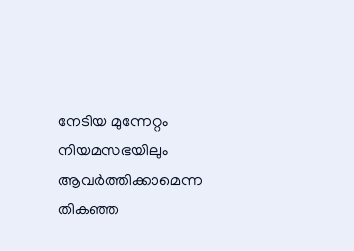നേടിയ മുന്നേറ്റം നിയമസഭയിലും ആവർത്തിക്കാമെന്ന തികഞ്ഞ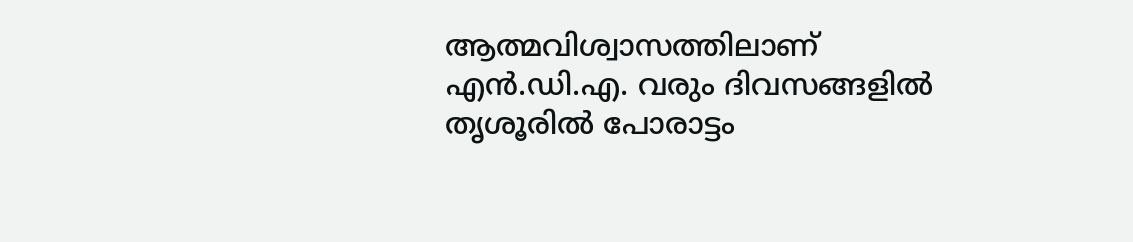ആത്മവിശ്വാസത്തിലാണ് എൻ.ഡി.എ. വരും ദിവസങ്ങളിൽ തൃശൂരിൽ പോരാട്ടം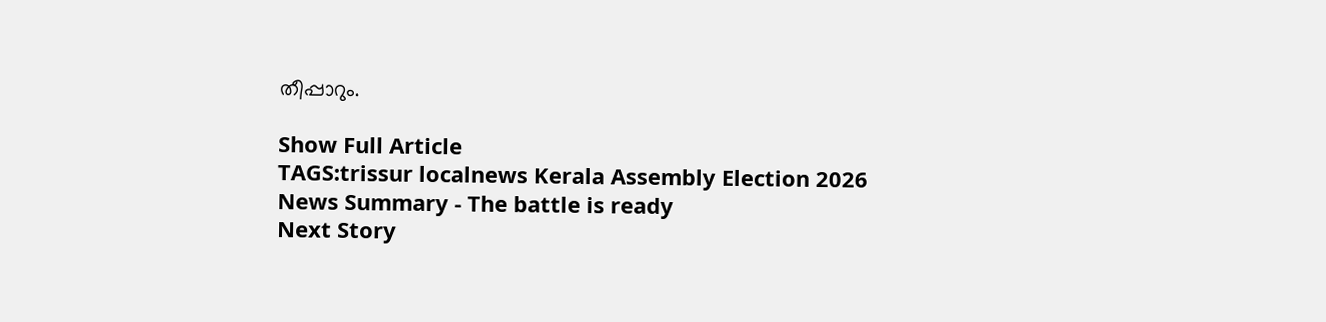തീപ്പാറും.

Show Full Article
TAGS:trissur localnews Kerala Assembly Election 2026
News Summary - The battle is ready
Next Story